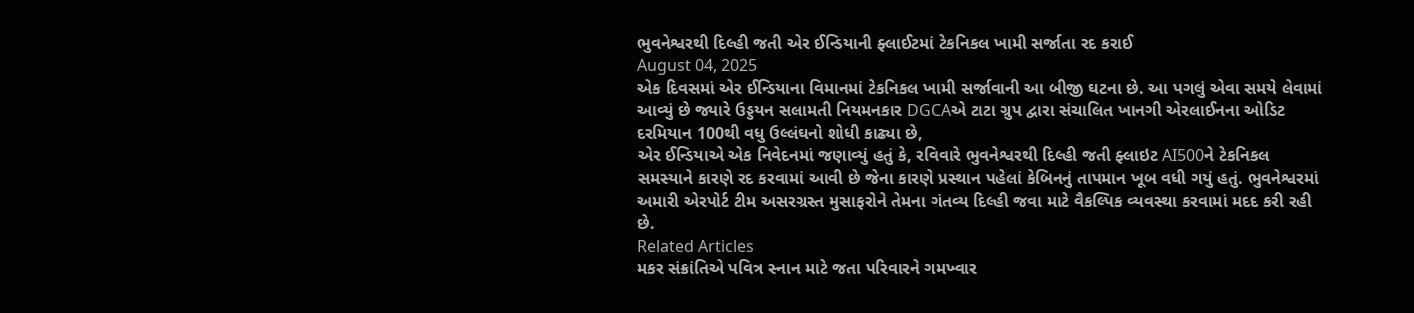ભુવનેશ્વરથી દિલ્હી જતી એર ઈન્ડિયાની ફ્લાઈટમાં ટેકનિકલ ખામી સર્જાતા રદ કરાઈ
August 04, 2025
એક દિવસમાં એર ઈન્ડિયાના વિમાનમાં ટેકનિકલ ખામી સર્જાવાની આ બીજી ઘટના છે. આ પગલું એવા સમયે લેવામાં આવ્યું છે જ્યારે ઉડ્ડયન સલામતી નિયમનકાર DGCAએ ટાટા ગ્રુપ દ્વારા સંચાલિત ખાનગી એરલાઈનના ઓડિટ દરમિયાન 100થી વધુ ઉલ્લંઘનો શોધી કાઢ્યા છે,
એર ઈન્ડિયાએ એક નિવેદનમાં જણાવ્યું હતું કે, રવિવારે ભુવનેશ્વરથી દિલ્હી જતી ફ્લાઇટ AI500ને ટેકનિકલ સમસ્યાને કારણે રદ કરવામાં આવી છે જેના કારણે પ્રસ્થાન પહેલાં કેબિનનું તાપમાન ખૂબ વધી ગયું હતું. ભુવનેશ્વરમાં અમારી એરપોર્ટ ટીમ અસરગ્રસ્ત મુસાફરોને તેમના ગંતવ્ય દિલ્હી જવા માટે વૈકલ્પિક વ્યવસ્થા કરવામાં મદદ કરી રહી છે.
Related Articles
મકર સંક્રાંતિએ પવિત્ર સ્નાન માટે જતા પરિવારને ગમખ્વાર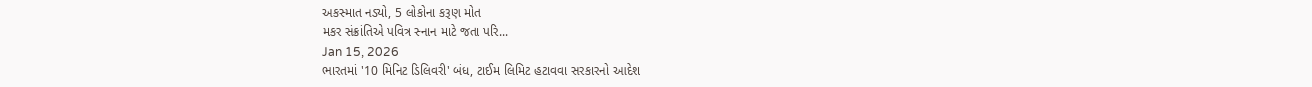અકસ્માત નડ્યો, 5 લોકોના કરૂણ મોત
મકર સંક્રાંતિએ પવિત્ર સ્નાન માટે જતા પરિ...
Jan 15, 2026
ભારતમાં '10 મિનિટ ડિલિવરી' બંધ, ટાઈમ લિમિટ હટાવવા સરકારનો આદેશ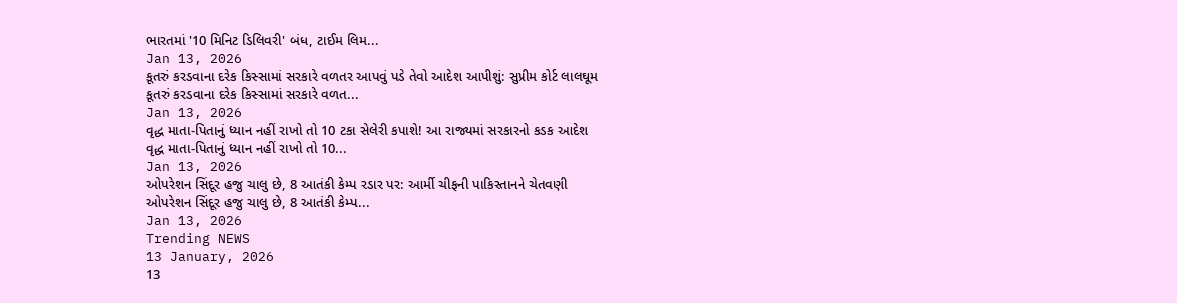ભારતમાં '10 મિનિટ ડિલિવરી' બંધ, ટાઈમ લિમ...
Jan 13, 2026
કૂતરું કરડવાના દરેક કિસ્સામાં સરકારે વળતર આપવું પડે તેવો આદેશ આપીશું: સુપ્રીમ કોર્ટ લાલઘૂમ
કૂતરું કરડવાના દરેક કિસ્સામાં સરકારે વળત...
Jan 13, 2026
વૃદ્ધ માતા-પિતાનું ધ્યાન નહીં રાખો તો 10 ટકા સેલેરી કપાશે! આ રાજ્યમાં સરકારનો કડક આદેશ
વૃદ્ધ માતા-પિતાનું ધ્યાન નહીં રાખો તો 10...
Jan 13, 2026
ઓપરેશન સિંદૂર હજુ ચાલુ છે, 8 આતંકી કેમ્પ રડાર પર: આર્મી ચીફની પાકિસ્તાનને ચેતવણી
ઓપરેશન સિંદૂર હજુ ચાલુ છે, 8 આતંકી કેમ્પ...
Jan 13, 2026
Trending NEWS
13 January, 2026
13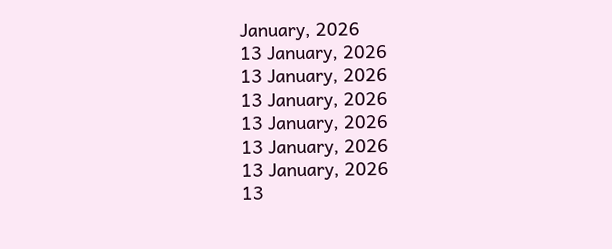January, 2026
13 January, 2026
13 January, 2026
13 January, 2026
13 January, 2026
13 January, 2026
13 January, 2026
13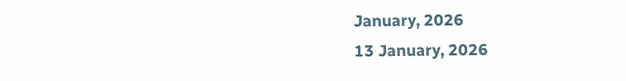January, 2026
13 January, 2026